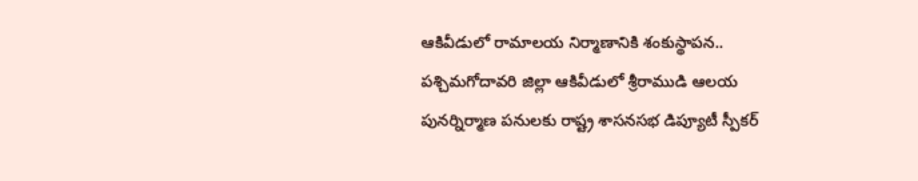ఆకివీడులో రామాలయ నిర్మాణానికి శంకుస్థాపన..
పశ్చిమగోదావరి జిల్లా ఆకివీడులో శ్రీరాముడి ఆలయ పునర్నిర్మాణ పనులకు రాష్ట్ర శాసనసభ డిప్యూటీ స్పీకర్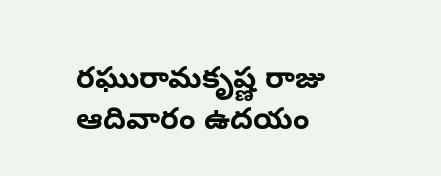రఘురామకృష్ణ రాజు ఆదివారం ఉదయం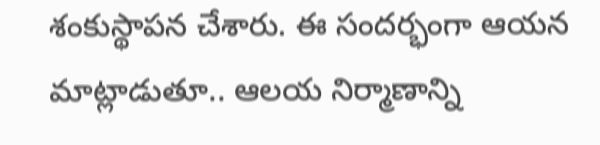శంకుస్థాపన చేశారు. ఈ సందర్భంగా ఆయన మాట్లాడుతూ.. ఆలయ నిర్మాణాన్ని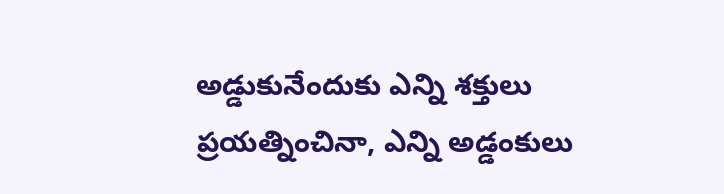అడ్డుకునేందుకు ఎన్ని శక్తులు ప్రయత్నించినా, ఎన్ని అడ్డంకులు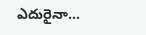ఎదురైనా...